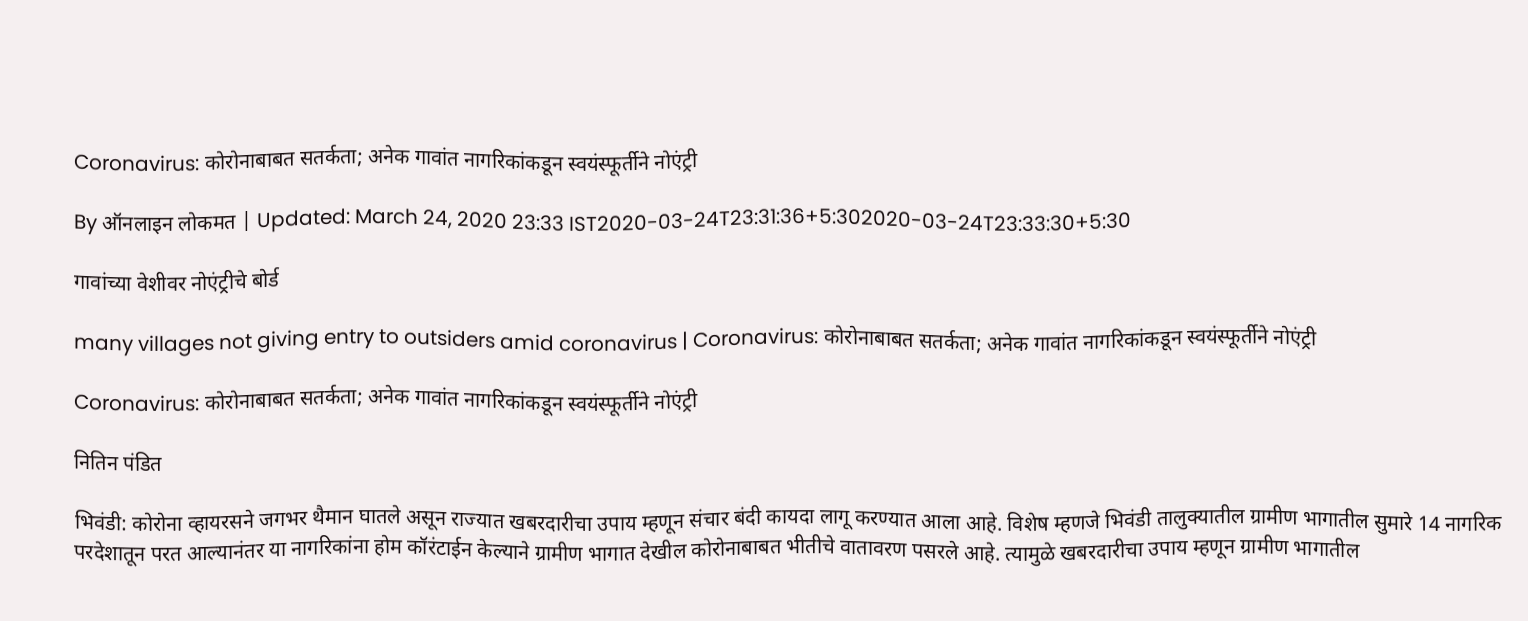Coronavirus: कोरोनाबाबत सतर्कता; अनेक गावांत नागरिकांकडून स्वयंस्फूर्तीने नोएंट्री

By ऑनलाइन लोकमत | Updated: March 24, 2020 23:33 IST2020-03-24T23:31:36+5:302020-03-24T23:33:30+5:30

गावांच्या वेशीवर नोएंट्रीचे बोर्ड

many villages not giving entry to outsiders amid coronavirus | Coronavirus: कोरोनाबाबत सतर्कता; अनेक गावांत नागरिकांकडून स्वयंस्फूर्तीने नोएंट्री

Coronavirus: कोरोनाबाबत सतर्कता; अनेक गावांत नागरिकांकडून स्वयंस्फूर्तीने नोएंट्री

नितिन पंडित

भिवंडी: कोरोना व्हायरसने जगभर थैमान घातले असून राज्यात खबरदारीचा उपाय म्हणून संचार बंदी कायदा लागू करण्यात आला आहे. विशेष म्हणजे भिवंडी तालुक्यातील ग्रामीण भागातील सुमारे 14 नागरिक परदेशातून परत आल्यानंतर या नागरिकांना होम कॉरंटाईन केल्याने ग्रामीण भागात देखील कोरोनाबाबत भीतीचे वातावरण पसरले आहे. त्यामुळे खबरदारीचा उपाय म्हणून ग्रामीण भागातील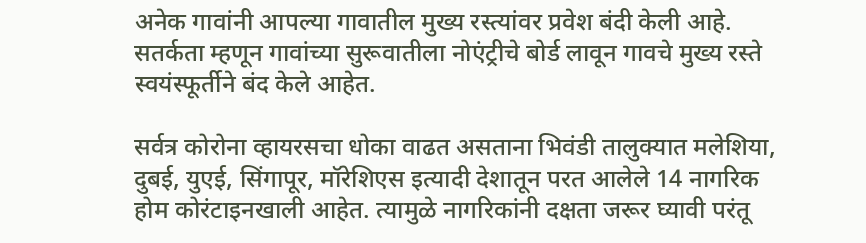अनेक गावांनी आपल्या गावातील मुख्य रस्त्यांवर प्रवेश बंदी केली आहे. सतर्कता म्हणून गावांच्या सुरूवातीला नोएंट्रीचे बोर्ड लावून गावचे मुख्य रस्ते स्वयंस्फूर्तीने बंद केले आहेत.

सर्वत्र कोरोना व्हायरसचा धोका वाढत असताना भिवंडी तालुक्यात मलेशिया, दुबई, युएई, सिंगापूर, मॉरेशिएस इत्यादी देशातून परत आलेले 14 नागरिक होम कोरंटाइनखाली आहेत. त्यामुळे नागरिकांनी दक्षता जरूर घ्यावी परंतू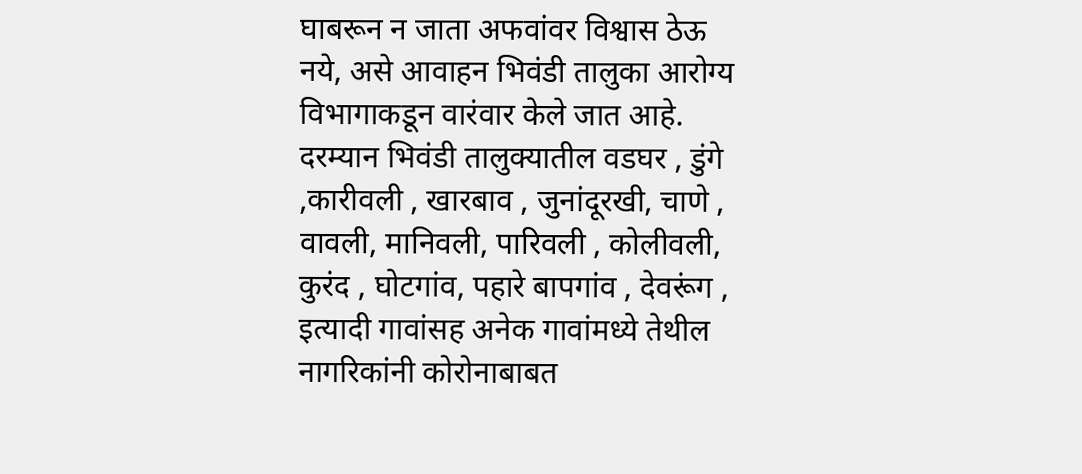घाबरून न जाता अफवांवर विश्वास ठेऊ नये, असे आवाहन भिवंडी तालुका आरोग्य विभागाकडून वारंवार केले जात आहे. दरम्यान भिवंडी तालुक्यातील वडघर , डुंगे ,कारीवली , खारबाव , जुनांदूरखी, चाणे , वावली, मानिवली, पारिवली , कोलीवली, कुरंद , घोटगांव, पहारे बापगांव , देवरूंग , इत्यादी गावांसह अनेक गावांमध्ये तेथील नागरिकांनी कोरोनाबाबत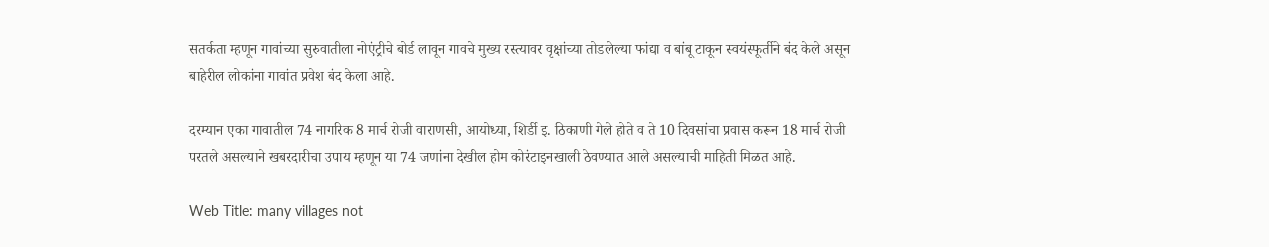सतर्कता म्हणून गावांच्या सुरुवातीला नोएंट्रीचे बोर्ड लावून गावचे मुख्य रस्त्यावर वृक्षांच्या तोडलेल्या फांद्या व बांबू टाकून स्वयंस्फूर्तीने बंद केले असून बाहेरील लोकांना गावांत प्रवेश बंद केला आहे.

दरम्यान एका गावातील 74 नागरिक 8 मार्च रोजी वाराणसी, आयोध्या, शिर्डी इ. ठिकाणी गेले होते व ते 10 दिवसांचा प्रवास करून 18 मार्च रोजी परतले असल्याने खबरदारीचा उपाय म्हणून या 74 जणांना देखील होम कोरंटाइनखाली ठेवण्यात आले असल्याची माहिती मिळत आहे.

Web Title: many villages not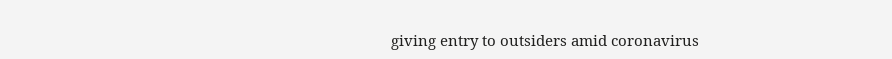giving entry to outsiders amid coronavirus